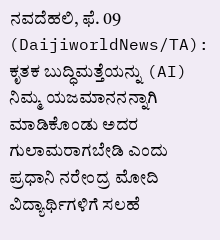ನವದೆಹಲಿ, ಫೆ. 09 (DaijiworldNews/TA): ಕೃತಕ ಬುದ್ಧಿಮತ್ತೆಯನ್ನು (AI) ನಿಮ್ಮ ಯಜಮಾನನನ್ನಾಗಿ ಮಾಡಿಕೊಂಡು ಅದರ ಗುಲಾಮರಾಗಬೇಡಿ ಎಂದು ಪ್ರಧಾನಿ ನರೇಂದ್ರ ಮೋದಿ ವಿದ್ಯಾರ್ಥಿಗಳಿಗೆ ಸಲಹೆ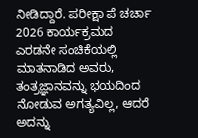ನೀಡಿದ್ದಾರೆ. ಪರೀಕ್ಷಾ ಪೆ ಚರ್ಚಾ 2026 ಕಾರ್ಯಕ್ರಮದ ಎರಡನೇ ಸಂಚಿಕೆಯಲ್ಲಿ ಮಾತನಾಡಿದ ಅವರು, ತಂತ್ರಜ್ಞಾನವನ್ನು ಭಯದಿಂದ ನೋಡುವ ಅಗತ್ಯವಿಲ್ಲ, ಆದರೆ ಅದನ್ನು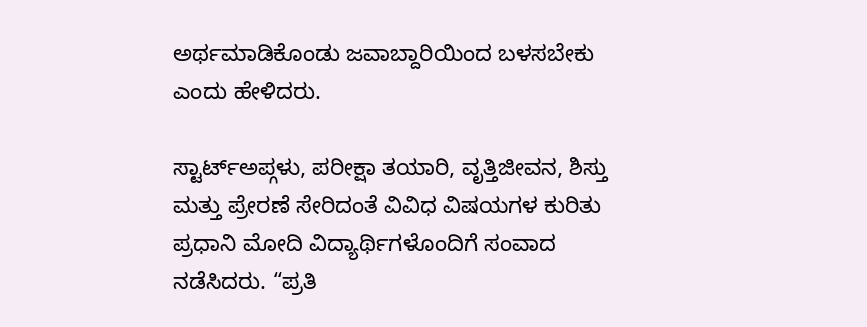ಅರ್ಥಮಾಡಿಕೊಂಡು ಜವಾಬ್ದಾರಿಯಿಂದ ಬಳಸಬೇಕು ಎಂದು ಹೇಳಿದರು.

ಸ್ಟಾರ್ಟ್ಅಪ್ಗಳು, ಪರೀಕ್ಷಾ ತಯಾರಿ, ವೃತ್ತಿಜೀವನ, ಶಿಸ್ತು ಮತ್ತು ಪ್ರೇರಣೆ ಸೇರಿದಂತೆ ವಿವಿಧ ವಿಷಯಗಳ ಕುರಿತು ಪ್ರಧಾನಿ ಮೋದಿ ವಿದ್ಯಾರ್ಥಿಗಳೊಂದಿಗೆ ಸಂವಾದ ನಡೆಸಿದರು. “ಪ್ರತಿ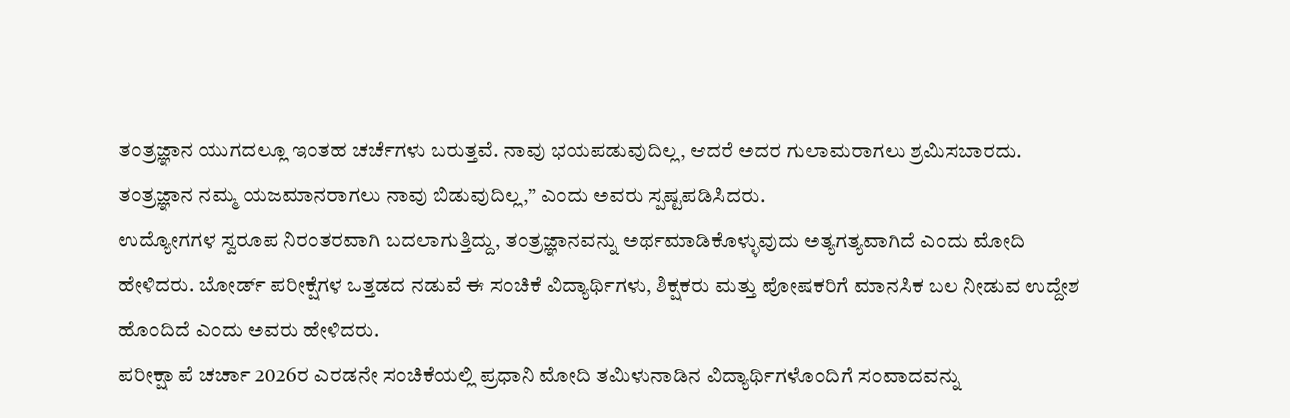ತಂತ್ರಜ್ಞಾನ ಯುಗದಲ್ಲೂ ಇಂತಹ ಚರ್ಚೆಗಳು ಬರುತ್ತವೆ. ನಾವು ಭಯಪಡುವುದಿಲ್ಲ, ಆದರೆ ಅದರ ಗುಲಾಮರಾಗಲು ಶ್ರಮಿಸಬಾರದು. ತಂತ್ರಜ್ಞಾನ ನಮ್ಮ ಯಜಮಾನರಾಗಲು ನಾವು ಬಿಡುವುದಿಲ್ಲ,” ಎಂದು ಅವರು ಸ್ಪಷ್ಟಪಡಿಸಿದರು.
ಉದ್ಯೋಗಗಳ ಸ್ವರೂಪ ನಿರಂತರವಾಗಿ ಬದಲಾಗುತ್ತಿದ್ದು, ತಂತ್ರಜ್ಞಾನವನ್ನು ಅರ್ಥಮಾಡಿಕೊಳ್ಳುವುದು ಅತ್ಯಗತ್ಯವಾಗಿದೆ ಎಂದು ಮೋದಿ ಹೇಳಿದರು. ಬೋರ್ಡ್ ಪರೀಕ್ಷೆಗಳ ಒತ್ತಡದ ನಡುವೆ ಈ ಸಂಚಿಕೆ ವಿದ್ಯಾರ್ಥಿಗಳು, ಶಿಕ್ಷಕರು ಮತ್ತು ಪೋಷಕರಿಗೆ ಮಾನಸಿಕ ಬಲ ನೀಡುವ ಉದ್ದೇಶ ಹೊಂದಿದೆ ಎಂದು ಅವರು ಹೇಳಿದರು.
ಪರೀಕ್ಷಾ ಪೆ ಚರ್ಚಾ 2026ರ ಎರಡನೇ ಸಂಚಿಕೆಯಲ್ಲಿ ಪ್ರಧಾನಿ ಮೋದಿ ತಮಿಳುನಾಡಿನ ವಿದ್ಯಾರ್ಥಿಗಳೊಂದಿಗೆ ಸಂವಾದವನ್ನು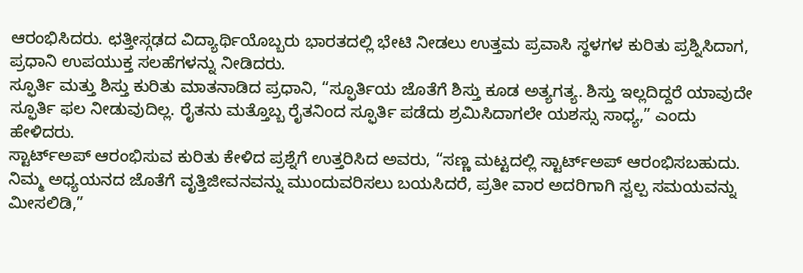ಆರಂಭಿಸಿದರು. ಛತ್ತೀಸ್ಗಢದ ವಿದ್ಯಾರ್ಥಿಯೊಬ್ಬರು ಭಾರತದಲ್ಲಿ ಭೇಟಿ ನೀಡಲು ಉತ್ತಮ ಪ್ರವಾಸಿ ಸ್ಥಳಗಳ ಕುರಿತು ಪ್ರಶ್ನಿಸಿದಾಗ, ಪ್ರಧಾನಿ ಉಪಯುಕ್ತ ಸಲಹೆಗಳನ್ನು ನೀಡಿದರು.
ಸ್ಫೂರ್ತಿ ಮತ್ತು ಶಿಸ್ತು ಕುರಿತು ಮಾತನಾಡಿದ ಪ್ರಧಾನಿ, “ಸ್ಫೂರ್ತಿಯ ಜೊತೆಗೆ ಶಿಸ್ತು ಕೂಡ ಅತ್ಯಗತ್ಯ. ಶಿಸ್ತು ಇಲ್ಲದಿದ್ದರೆ ಯಾವುದೇ ಸ್ಫೂರ್ತಿ ಫಲ ನೀಡುವುದಿಲ್ಲ. ರೈತನು ಮತ್ತೊಬ್ಬ ರೈತನಿಂದ ಸ್ಫೂರ್ತಿ ಪಡೆದು ಶ್ರಮಿಸಿದಾಗಲೇ ಯಶಸ್ಸು ಸಾಧ್ಯ,” ಎಂದು ಹೇಳಿದರು.
ಸ್ಟಾರ್ಟ್ಅಪ್ ಆರಂಭಿಸುವ ಕುರಿತು ಕೇಳಿದ ಪ್ರಶ್ನೆಗೆ ಉತ್ತರಿಸಿದ ಅವರು, “ಸಣ್ಣ ಮಟ್ಟದಲ್ಲಿ ಸ್ಟಾರ್ಟ್ಅಪ್ ಆರಂಭಿಸಬಹುದು. ನಿಮ್ಮ ಅಧ್ಯಯನದ ಜೊತೆಗೆ ವೃತ್ತಿಜೀವನವನ್ನು ಮುಂದುವರಿಸಲು ಬಯಸಿದರೆ, ಪ್ರತೀ ವಾರ ಅದರಿಗಾಗಿ ಸ್ವಲ್ಪ ಸಮಯವನ್ನು ಮೀಸಲಿಡಿ,”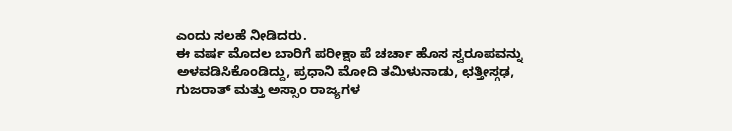ಎಂದು ಸಲಹೆ ನೀಡಿದರು.
ಈ ವರ್ಷ ಮೊದಲ ಬಾರಿಗೆ ಪರೀಕ್ಷಾ ಪೆ ಚರ್ಚಾ ಹೊಸ ಸ್ವರೂಪವನ್ನು ಅಳವಡಿಸಿಕೊಂಡಿದ್ದು, ಪ್ರಧಾನಿ ಮೋದಿ ತಮಿಳುನಾಡು, ಛತ್ತೀಸ್ಗಢ, ಗುಜರಾತ್ ಮತ್ತು ಅಸ್ಸಾಂ ರಾಜ್ಯಗಳ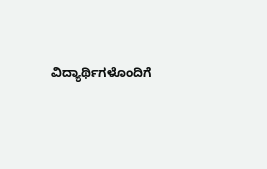ವಿದ್ಯಾರ್ಥಿಗಳೊಂದಿಗೆ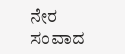ನೇರ ಸಂವಾದ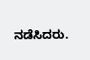ನಡೆಸಿದರು.